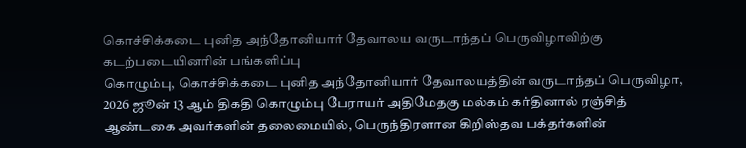கொச்சிக்கடை புனித அந்தோனியார் தேவாலய வருடாந்தப் பெருவிழாவிற்கு கடற்படையினரின் பங்களிப்பு
கொழும்பு, கொச்சிக்கடை புனித அந்தோனியார் தேவாலயத்தின் வருடாந்தப் பெருவிழா, 2026 ஜூன் 13 ஆம் திகதி கொழும்பு பேராயர் அதிமேதகு மல்கம் கர்தினால் ரஞ்சித் ஆண்டகை அவர்களின் தலைமையில், பெருந்திரளான கிறிஸ்தவ பக்தர்களின்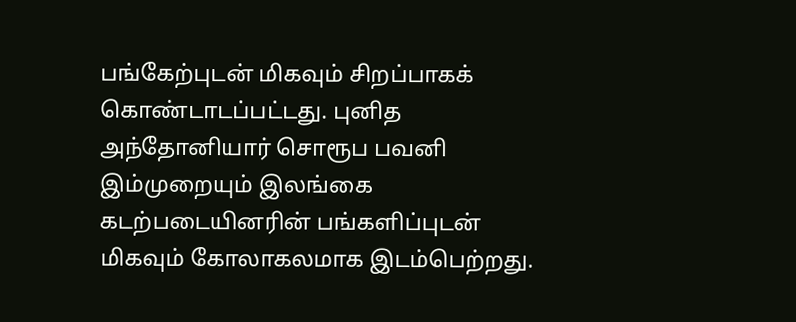பங்கேற்புடன் மிகவும் சிறப்பாகக் கொண்டாடப்பட்டது. புனித அந்தோனியார் சொரூப பவனி இம்முறையும் இலங்கை கடற்படையினரின் பங்களிப்புடன் மிகவும் கோலாகலமாக இடம்பெற்றது.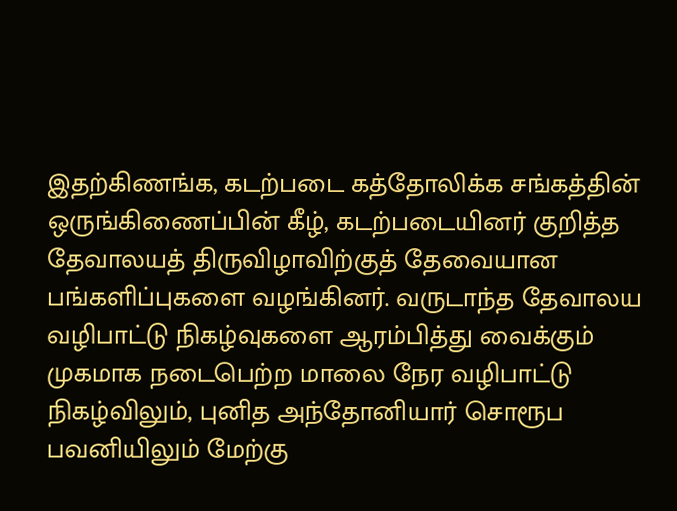இதற்கிணங்க, கடற்படை கத்தோலிக்க சங்கத்தின் ஒருங்கிணைப்பின் கீழ், கடற்படையினர் குறித்த தேவாலயத் திருவிழாவிற்குத் தேவையான பங்களிப்புகளை வழங்கினர். வருடாந்த தேவாலய வழிபாட்டு நிகழ்வுகளை ஆரம்பித்து வைக்கும் முகமாக நடைபெற்ற மாலை நேர வழிபாட்டு நிகழ்விலும், புனித அந்தோனியார் சொரூப பவனியிலும் மேற்கு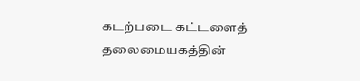கடற்படை கட்டளைத் தலைமையகத்தின்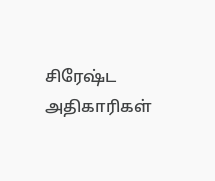சிரேஷ்ட அதிகாரிகள்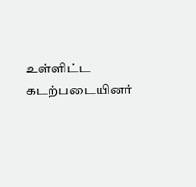உள்ளிட்ட கடற்படையினர்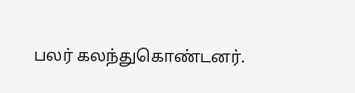பலர் கலந்துகொண்டனர்.